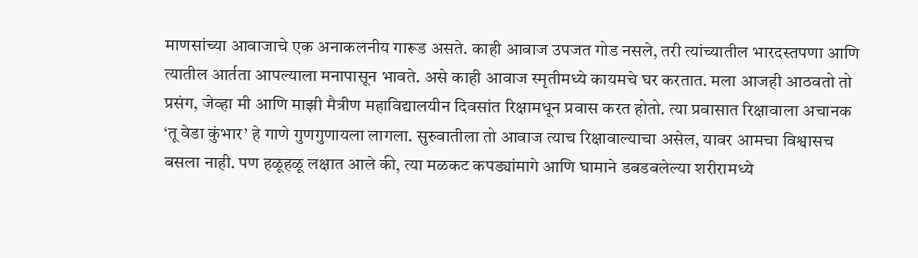माणसांच्या आवाजाचे एक अनाकलनीय गारूड असते. काही आवाज उपजत गोड नसले, तरी त्यांच्यातील भारदस्तपणा आणि त्यातील आर्तता आपल्याला मनापासून भावते. असे काही आवाज स्मृतीमध्ये कायमचे घर करतात. मला आजही आठवतो तो प्रसंग, जेव्हा मी आणि माझी मैत्रीण महाविद्यालयीन दिवसांत रिक्षामधून प्रवास करत होतो. त्या प्रवासात रिक्षावाला अचानक ‘तू वेडा कुंभार’ हे गाणे गुणगुणायला लागला. सुरुवातीला तो आवाज त्याच रिक्षावाल्याचा असेल, यावर आमचा विश्वासच बसला नाही. पण हळूहळू लक्षात आले की, त्या मळकट कपड्यांमागे आणि घामाने डबडबलेल्या शरीरामध्ये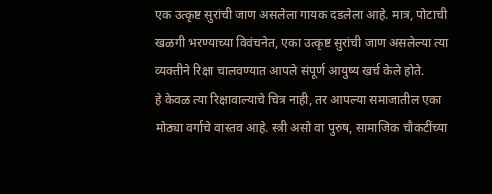एक उत्कृष्ट सुरांची जाण असलेला गायक दडलेला आहे. मात्र, पोटाची खळगी भरण्याच्या विवंचनेत, एका उत्कृष्ट सुरांची जाण असलेल्या त्या व्यक्तीने रिक्षा चालवण्यात आपले संपूर्ण आयुष्य खर्च केले होते.
हे केवळ त्या रिक्षावाल्याचे चित्र नाही, तर आपल्या समाजातील एका मोठ्या वर्गाचे वास्तव आहे. स्त्री असो वा पुरुष, सामाजिक चौकटींच्या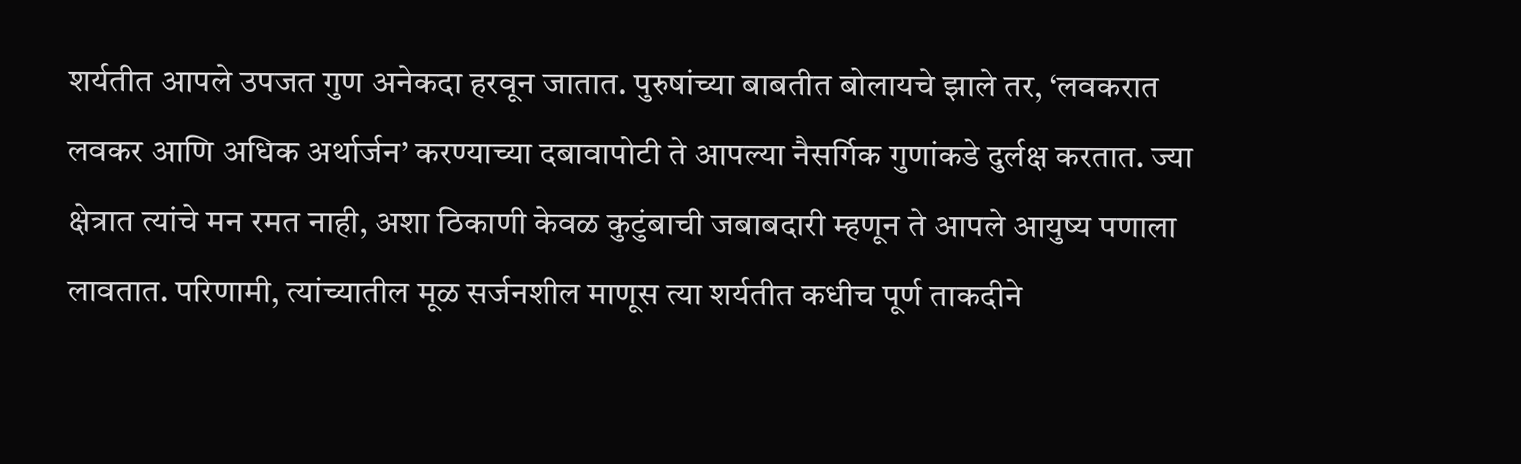शर्यतीत आपले उपजत गुण अनेकदा हरवून जातात. पुरुषांच्या बाबतीत बोलायचे झाले तर, ‘लवकरात लवकर आणि अधिक अर्थार्जन’ करण्याच्या दबावापोटी ते आपल्या नैसर्गिक गुणांकडे दुर्लक्ष करतात. ज्या क्षेत्रात त्यांचे मन रमत नाही, अशा ठिकाणी केवळ कुटुंबाची जबाबदारी म्हणून ते आपले आयुष्य पणाला लावतात. परिणामी, त्यांच्यातील मूळ सर्जनशील माणूस त्या शर्यतीत कधीच पूर्ण ताकदीने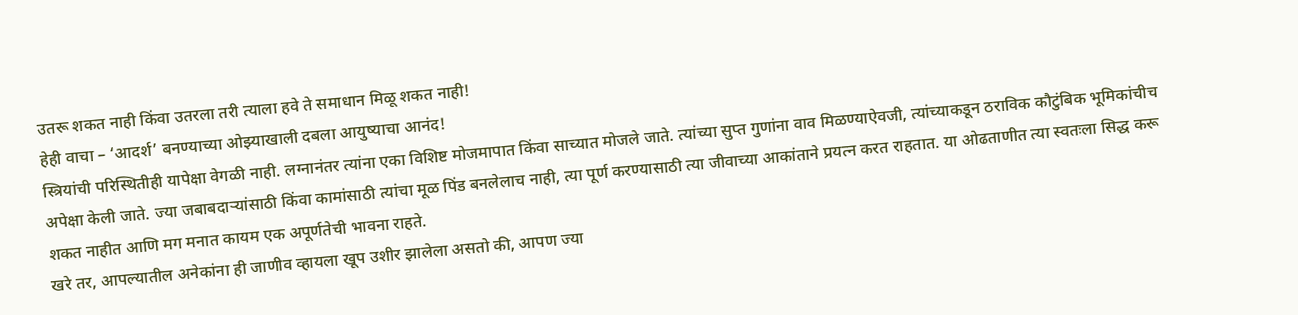उतरू शकत नाही किंवा उतरला तरी त्याला हवे ते समाधान मिळू शकत नाही!
हेही वाचा – ‘आदर्श’ बनण्याच्या ओझ्याखाली दबला आयुष्याचा आनंद!
स्त्रियांची परिस्थितीही यापेक्षा वेगळी नाही. लग्नानंतर त्यांना एका विशिष्ट मोजमापात किंवा साच्यात मोजले जाते. त्यांच्या सुप्त गुणांना वाव मिळण्याऐवजी, त्यांच्याकडून ठराविक कौटुंबिक भूमिकांचीच अपेक्षा केली जाते. ज्या जबाबदाऱ्यांसाठी किंवा कामांसाठी त्यांचा मूळ पिंड बनलेलाच नाही, त्या पूर्ण करण्यासाठी त्या जीवाच्या आकांताने प्रयत्न करत राहतात. या ओढताणीत त्या स्वतःला सिद्ध करू शकत नाहीत आणि मग मनात कायम एक अपूर्णतेची भावना राहते.
खरे तर, आपल्यातील अनेकांना ही जाणीव व्हायला खूप उशीर झालेला असतो की, आपण ज्या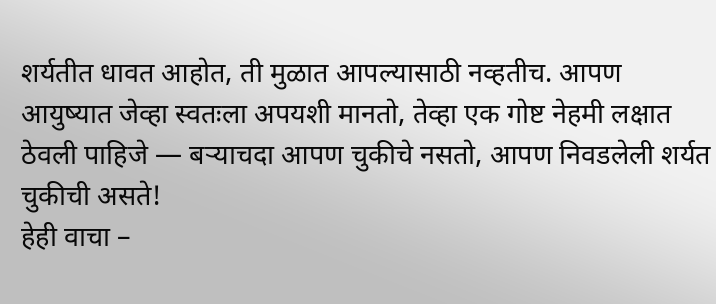शर्यतीत धावत आहोत, ती मुळात आपल्यासाठी नव्हतीच. आपण आयुष्यात जेव्हा स्वतःला अपयशी मानतो, तेव्हा एक गोष्ट नेहमी लक्षात ठेवली पाहिजे — बऱ्याचदा आपण चुकीचे नसतो, आपण निवडलेली शर्यत चुकीची असते!
हेही वाचा –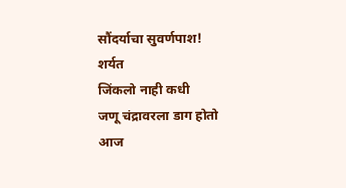सौंदर्याचा सुवर्णपाश!
शर्यत
जिंकलो नाही कधी
जणू चंद्रावरला डाग होतो
आज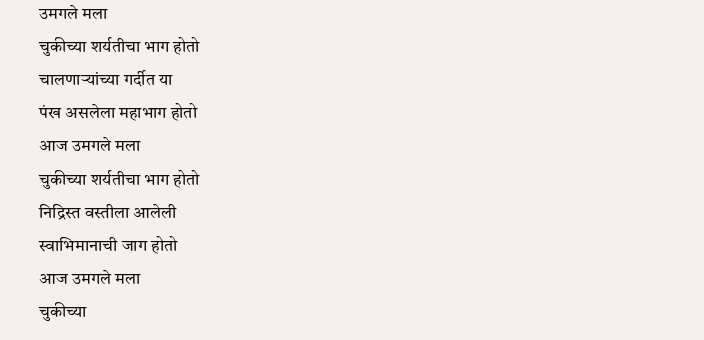उमगले मला
चुकीच्या शर्यतीचा भाग होतो
चालणाऱ्यांच्या गर्दीत या
पंख असलेला महाभाग होतो
आज उमगले मला
चुकीच्या शर्यतीचा भाग होतो
निद्रिस्त वस्तीला आलेली
स्वाभिमानाची जाग होतो
आज उमगले मला
चुकीच्या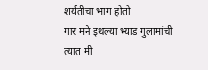शर्यतीचा भाग होतो
गार मने इथल्या भ्याड गुलामांची
त्यात मी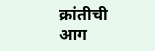क्रांतीची आग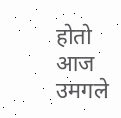होतो
आज उमगले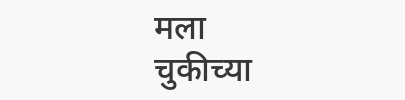मला
चुकीच्या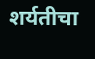शर्यतीचा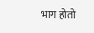भाग होतो